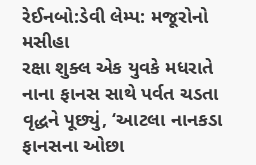રેઈનબો:ડેવી લેમ્પ: મજૂરોનો મસીહા
રક્ષા શુક્લ એક યુવકે મધરાતે નાના ફાનસ સાથે પર્વત ચડતા વૃદ્ધને પૂછ્યું, ‘આટલા નાનકડા ફાનસના ઓછા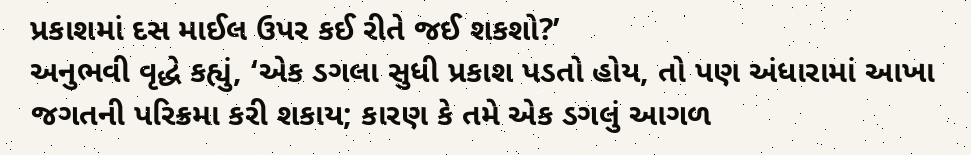પ્રકાશમાં દસ માઈલ ઉપર કઈ રીતે જઈ શકશો?’
અનુભવી વૃદ્ધે કહ્યું, ‘એક ડગલા સુધી પ્રકાશ પડતો હોય, તો પણ અંધારામાં આખા જગતની પરિક્રમા કરી શકાય; કારણ કે તમે એક ડગલું આગળ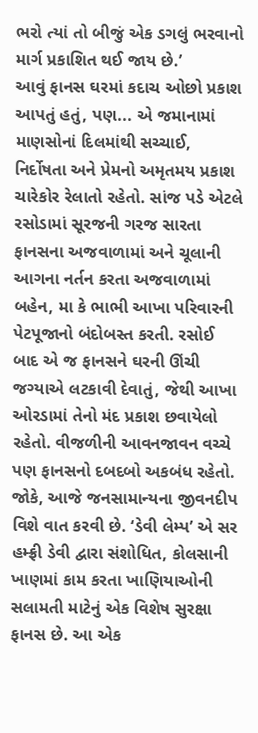ભરો ત્યાં તો બીજું એક ડગલું ભરવાનો માર્ગ પ્રકાશિત થઈ જાય છે.’
આવું ફાનસ ઘરમાં કદાચ ઓછો પ્રકાશ આપતું હતું, પણ... એ જમાનામાં માણસોનાં દિલમાંથી સચ્ચાઈ, નિર્દોષતા અને પ્રેમનો અમૃતમય પ્રકાશ ચારેકોર રેલાતો રહેતો. સાંજ પડે એટલે રસોડામાં સૂરજની ગરજ સારતા ફાનસના અજવાળામાં અને ચૂલાની આગના નર્તન કરતા અજવાળામાં બહેન, મા કે ભાભી આખા પરિવારની પેટપૂજાનો બંદોબસ્ત કરતી. રસોઈ બાદ એ જ ફાનસને ઘરની ઊંચી જગ્યાએ લટકાવી દેવાતું, જેથી આખા ઓરડામાં તેનો મંદ પ્રકાશ છવાયેલો રહેતો. વીજળીની આવનજાવન વચ્ચે પણ ફાનસનો દબદબો અકબંધ રહેતો.
જોકે, આજે જનસામાન્યના જીવનદીપ વિશે વાત કરવી છે. ‘ડેવી લેમ્પ’ એ સર હમ્ફ્રી ડેવી દ્વારા સંશોધિત, કોલસાની ખાણમાં કામ કરતા ખાણિયાઓની સલામતી માટેનું એક વિશેષ સુરક્ષા ફાનસ છે. આ એક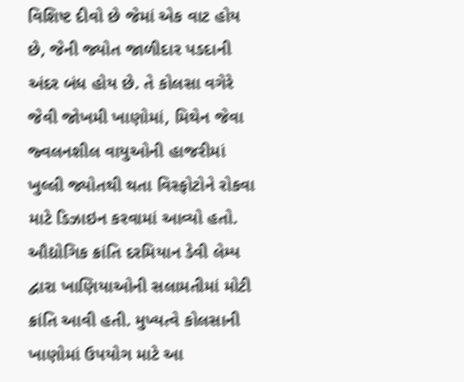વિશિષ્ટ દીવો છે જેમાં એક વાટ હોય છે, જેની જ્યોત જાળીદાર પડદાની અંદર બંધ હોય છે. તે કોલસા વગેરે જેવી જોખમી ખાણોમાં, મિથેન જેવા જ્વલનશીલ વાયુઓની હાજરીમાં ખુલ્લી જ્યોતથી થતા વિસ્ફોટોને રોકવા માટે ડિઝાઇન કરવામાં આવ્યો હતો. ઔદ્યોગિક ક્રાંતિ દરમિયાન ડેવી લેમ્પ દ્વારા ખાણિયાઓની સલામતીમાં મોટી ક્રાંતિ આવી હતી. મુખ્યત્વે કોલસાની ખાણોમાં ઉપયોગ માટે આ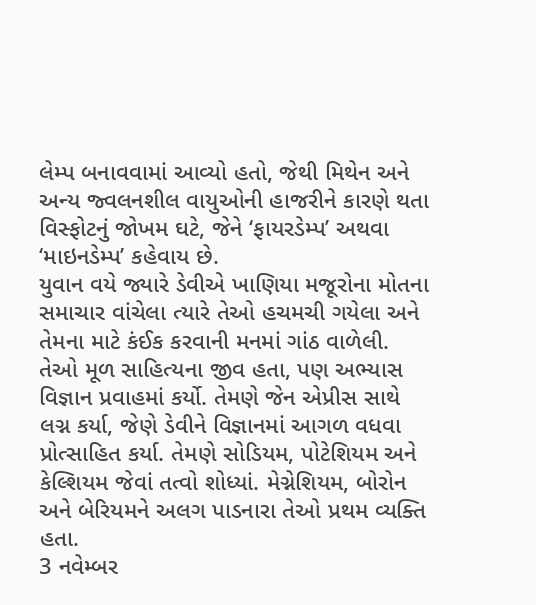લેમ્પ બનાવવામાં આવ્યો હતો, જેથી મિથેન અને અન્ય જ્વલનશીલ વાયુઓની હાજરીને કારણે થતા વિસ્ફોટનું જોખમ ઘટે, જેને ‘ફાયરડેમ્પ’ અથવા ‘માઇનડેમ્પ’ કહેવાય છે.
યુવાન વયે જ્યારે ડેવીએ ખાણિયા મજૂરોના મોતના સમાચાર વાંચેલા ત્યારે તેઓ હચમચી ગયેલા અને તેમના માટે કંઈક કરવાની મનમાં ગાંઠ વાળેલી. તેઓ મૂળ સાહિત્યના જીવ હતા, પણ અભ્યાસ વિજ્ઞાન પ્રવાહમાં કર્યો. તેમણે જેન એપ્રીસ સાથે લગ્ન કર્યા, જેણે ડેવીને વિજ્ઞાનમાં આગળ વધવા પ્રોત્સાહિત કર્યા. તેમણે સોડિયમ, પોટેશિયમ અને કેલ્શિયમ જેવાં તત્વો શોધ્યાં. મેગ્નેશિયમ, બોરોન અને બેરિયમને અલગ પાડનારા તેઓ પ્રથમ વ્યક્તિ હતા.
3 નવેમ્બર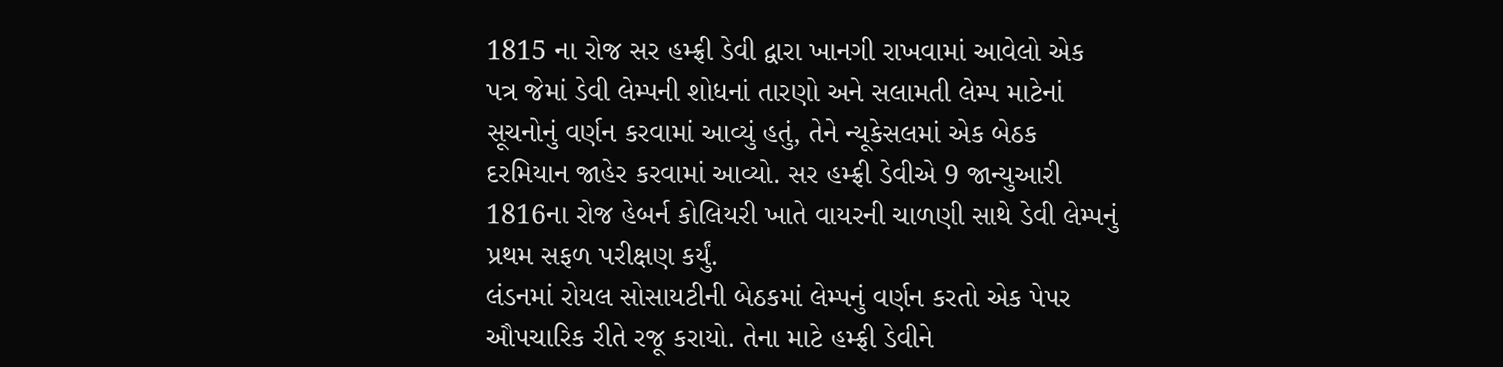1815 ના રોજ સર હમ્ફ્રી ડેવી દ્વારા ખાનગી રાખવામાં આવેલો એક પત્ર જેમાં ડેવી લેમ્પની શોધનાં તારણો અને સલામતી લેમ્પ માટેનાં સૂચનોનું વર્ણન કરવામાં આવ્યું હતું, તેને ન્યૂકેસલમાં એક બેઠક દરમિયાન જાહેર કરવામાં આવ્યો. સર હમ્ફ્રી ડેવીએ 9 જાન્યુઆરી 1816ના રોજ હેબર્ન કોલિયરી ખાતે વાયરની ચાળણી સાથે ડેવી લેમ્પનું પ્રથમ સફળ પરીક્ષણ કર્યું.
લંડનમાં રોયલ સોસાયટીની બેઠકમાં લેમ્પનું વર્ણન કરતો એક પેપર ઔપચારિક રીતે રજૂ કરાયો. તેના માટે હમ્ફ્રી ડેવીને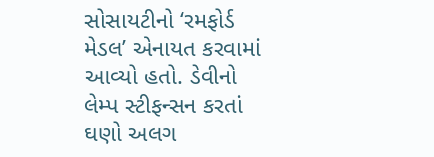સોસાયટીનો ‘રમફોર્ડ મેડલ’ એનાયત કરવામાં આવ્યો હતો. ડેવીનો લેમ્પ સ્ટીફન્સન કરતાં ઘણો અલગ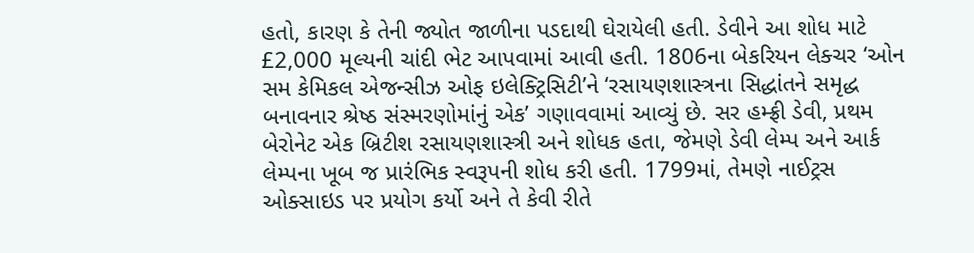હતો, કારણ કે તેની જ્યોત જાળીના પડદાથી ઘેરાયેલી હતી. ડેવીને આ શોધ માટે £2,000 મૂલ્યની ચાંદી ભેટ આપવામાં આવી હતી. 1806ના બેકરિયન લેક્ચર ‘ઓન સમ કેમિકલ એજન્સીઝ ઓફ ઇલેક્ટ્રિસિટી’ને ‘રસાયણશાસ્ત્રના સિદ્ધાંતને સમૃદ્ધ બનાવનાર શ્રેષ્ઠ સંસ્મરણોમાંનું એક’ ગણાવવામાં આવ્યું છે. સર હમ્ફ્રી ડેવી, પ્રથમ બેરોનેટ એક બ્રિટીશ રસાયણશાસ્ત્રી અને શોધક હતા, જેમણે ડેવી લેમ્પ અને આર્ક લેમ્પના ખૂબ જ પ્રારંભિક સ્વરૂપની શોધ કરી હતી. 1799માં, તેમણે નાઈટ્રસ ઓક્સાઇડ પર પ્રયોગ કર્યો અને તે કેવી રીતે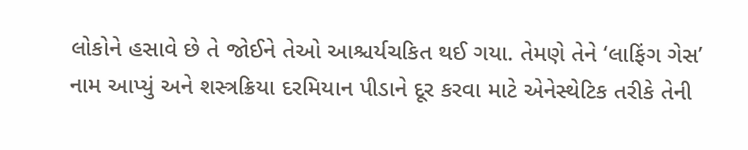લોકોને હસાવે છે તે જોઈને તેઓ આશ્ચર્યચકિત થઈ ગયા. તેમણે તેને ‘લાફિંગ ગેસ’ નામ આપ્યું અને શસ્ત્રક્રિયા દરમિયાન પીડાને દૂર કરવા માટે એનેસ્થેટિક તરીકે તેની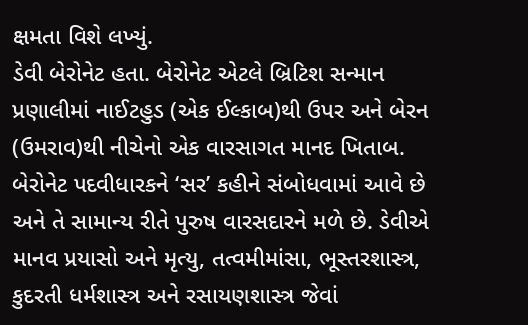ક્ષમતા વિશે લખ્યું.
ડેવી બેરોનેટ હતા. બેરોનેટ એટલે બ્રિટિશ સન્માન પ્રણાલીમાં નાઈટહુડ (એક ઈલ્કાબ)થી ઉપર અને બેરન (ઉમરાવ)થી નીચેનો એક વારસાગત માનદ ખિતાબ. બેરોનેટ પદવીધારકને ‘સર’ કહીને સંબોધવામાં આવે છે અને તે સામાન્ય રીતે પુરુષ વારસદારને મળે છે. ડેવીએ માનવ પ્રયાસો અને મૃત્યુ, તત્વમીમાંસા, ભૂસ્તરશાસ્ત્ર, કુદરતી ધર્મશાસ્ત્ર અને રસાયણશાસ્ત્ર જેવાં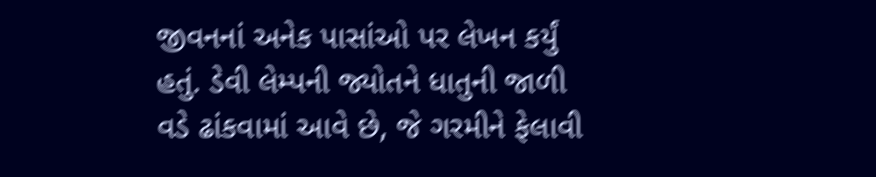જીવનનાં અનેક પાસાંઓ પર લેખન કર્યું હતું. ડેવી લેમ્પની જ્યોતને ધાતુની જાળી વડે ઢાંકવામાં આવે છે, જે ગરમીને ફેલાવી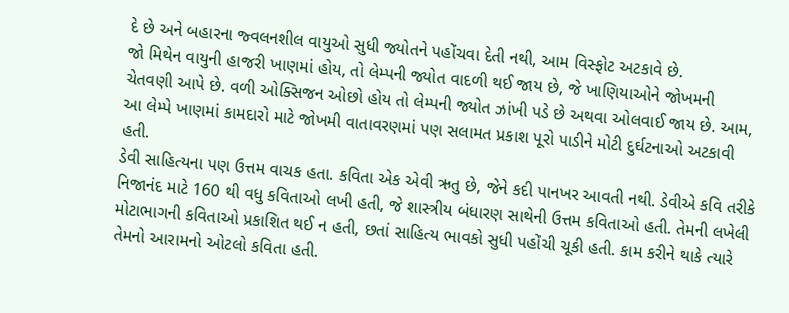દે છે અને બહારના જ્વલનશીલ વાયુઓ સુધી જ્યોતને પહોંચવા દેતી નથી, આમ વિસ્ફોટ અટકાવે છે.
જો મિથેન વાયુની હાજરી ખાણમાં હોય, તો લેમ્પની જ્યોત વાદળી થઈ જાય છે, જે ખાણિયાઓને જોખમની ચેતવણી આપે છે. વળી ઓક્સિજન ઓછો હોય તો લેમ્પની જ્યોત ઝાંખી પડે છે અથવા ઓલવાઈ જાય છે. આમ, આ લેમ્પે ખાણમાં કામદારો માટે જોખમી વાતાવરણમાં પણ સલામત પ્રકાશ પૂરો પાડીને મોટી દુર્ઘટનાઓ અટકાવી હતી.
ડેવી સાહિત્યના પણ ઉત્તમ વાચક હતા. કવિતા એક એવી ઋતુ છે, જેને કદી પાનખર આવતી નથી. ડેવીએ કવિ તરીકે નિજાનંદ માટે 160 થી વધુ કવિતાઓ લખી હતી, જે શાસ્ત્રીય બંધારણ સાથેની ઉત્તમ કવિતાઓ હતી. તેમની લખેલી મોટાભાગની કવિતાઓ પ્રકાશિત થઈ ન હતી, છતાં સાહિત્ય ભાવકો સુધી પહોંચી ચૂકી હતી. કામ કરીને થાકે ત્યારે તેમનો આરામનો ઓટલો કવિતા હતી.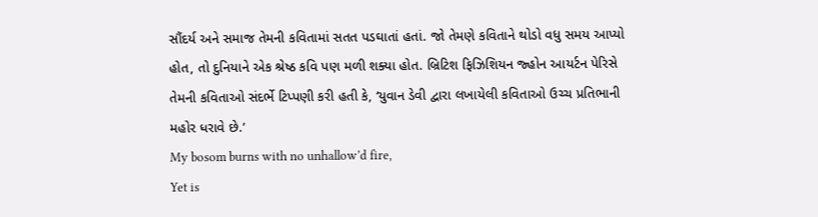સૌંદર્ય અને સમાજ તેમની કવિતામાં સતત પડઘાતાં હતાં. જો તેમણે કવિતાને થોડો વધુ સમય આપ્યો હોત, તો દુનિયાને એક શ્રેષ્ઠ કવિ પણ મળી શક્યા હોત. બ્રિટિશ ફિઝિશિયન જ્હોન આયર્ટન પેરિસે તેમની કવિતાઓ સંદર્ભે ટિપ્પણી કરી હતી કે, ‘યુવાન ડેવી દ્વારા લખાયેલી કવિતાઓ ઉચ્ચ પ્રતિભાની મહોર ધરાવે છે.’
My bosom burns with no unhallow’d fire,
Yet is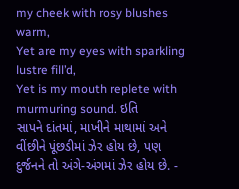my cheek with rosy blushes warm,
Yet are my eyes with sparkling lustre fill’d,
Yet is my mouth replete with murmuring sound. ઇતિ
સાપને દાંતમાં, માખીને માથામાં અને વીંછીને પૂંછડીમાં ઝેર હોય છે, પણ દુર્જનને તો અંગે-અંગમાં ઝેર હોય છે. -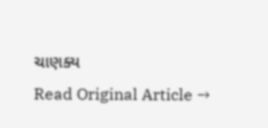ચાણક્ય
Read Original Article →